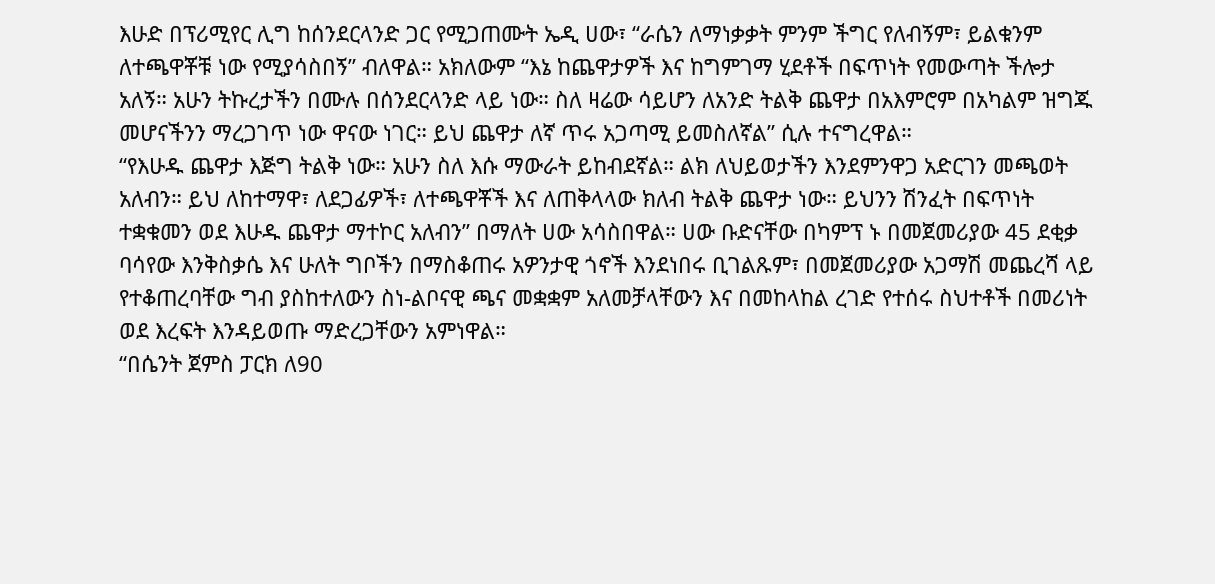እሁድ በፕሪሚየር ሊግ ከሰንደርላንድ ጋር የሚጋጠሙት ኤዲ ሀው፣ “ራሴን ለማነቃቃት ምንም ችግር የለብኝም፣ ይልቁንም ለተጫዋቾቹ ነው የሚያሳስበኝ” ብለዋል። አክለውም “እኔ ከጨዋታዎች እና ከግምገማ ሂደቶች በፍጥነት የመውጣት ችሎታ አለኝ። አሁን ትኩረታችን በሙሉ በሰንደርላንድ ላይ ነው። ስለ ዛሬው ሳይሆን ለአንድ ትልቅ ጨዋታ በአእምሮም በአካልም ዝግጁ መሆናችንን ማረጋገጥ ነው ዋናው ነገር። ይህ ጨዋታ ለኛ ጥሩ አጋጣሚ ይመስለኛል” ሲሉ ተናግረዋል።
“የእሁዱ ጨዋታ እጅግ ትልቅ ነው። አሁን ስለ እሱ ማውራት ይከብደኛል። ልክ ለህይወታችን እንደምንዋጋ አድርገን መጫወት አለብን። ይህ ለከተማዋ፣ ለደጋፊዎች፣ ለተጫዋቾች እና ለጠቅላላው ክለብ ትልቅ ጨዋታ ነው። ይህንን ሽንፈት በፍጥነት ተቋቁመን ወደ እሁዱ ጨዋታ ማተኮር አለብን” በማለት ሀው አሳስበዋል። ሀው ቡድናቸው በካምፕ ኑ በመጀመሪያው 45 ደቂቃ ባሳየው እንቅስቃሴ እና ሁለት ግቦችን በማስቆጠሩ አዎንታዊ ጎኖች እንደነበሩ ቢገልጹም፣ በመጀመሪያው አጋማሽ መጨረሻ ላይ የተቆጠረባቸው ግብ ያስከተለውን ስነ-ልቦናዊ ጫና መቋቋም አለመቻላቸውን እና በመከላከል ረገድ የተሰሩ ስህተቶች በመሪነት ወደ እረፍት እንዳይወጡ ማድረጋቸውን አምነዋል።
“በሴንት ጀምስ ፓርክ ለ90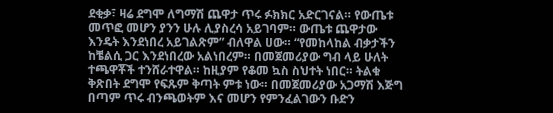ደቂቃ፣ ዛሬ ደግሞ ለግማሽ ጨዋታ ጥሩ ፉክክር አድርገናል። የውጤቱ መጥፎ መሆን ያንን ሁሉ ሊያስረሳ አይገባም። ውጤቱ ጨዋታው እንዴት እንደነበረ አይገልጽም” ብለዋል ሀው። “የመከላከል ብቃታችን ከቼልሲ ጋር እንደነበረው አልነበረም። በመጀመሪያው ግብ ላይ ሁለት ተጫዋቾች ተንሸራተዋል። ከዚያም የቆመ ኳስ ስህተት ነበር። ትልቁ ቅጽበት ደግሞ የፍጹም ቅጣት ምቱ ነው። በመጀመሪያው አጋማሽ እጅግ በጣም ጥሩ ብንጫወትም እና መሆን የምንፈልገውን ቡድን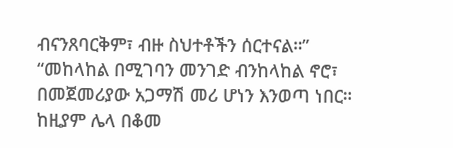ብናንጸባርቅም፣ ብዙ ስህተቶችን ሰርተናል።”
“መከላከል በሚገባን መንገድ ብንከላከል ኖሮ፣ በመጀመሪያው አጋማሽ መሪ ሆነን እንወጣ ነበር። ከዚያም ሌላ በቆመ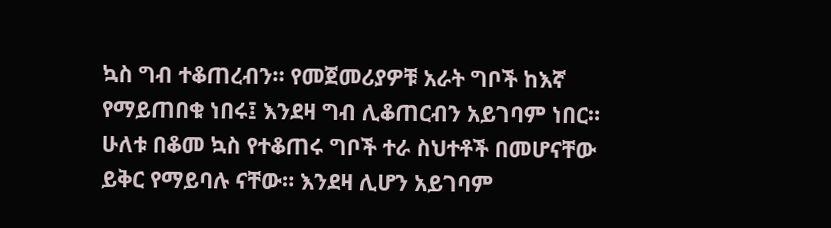ኳስ ግብ ተቆጠረብን። የመጀመሪያዎቹ አራት ግቦች ከእኛ የማይጠበቁ ነበሩ፤ እንደዛ ግብ ሊቆጠርብን አይገባም ነበር። ሁለቱ በቆመ ኳስ የተቆጠሩ ግቦች ተራ ስህተቶች በመሆናቸው ይቅር የማይባሉ ናቸው። እንደዛ ሊሆን አይገባም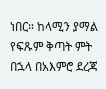ነበር። ከላሚን ያማል የፍጹም ቅጣት ምት በኋላ በአእምሮ ደረጃ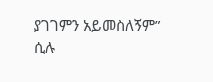ያገገምን አይመስለኝም” ሲሉ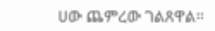ሀው ጨምረው ገልጸዋል።